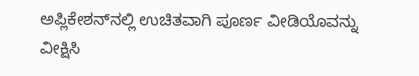ಅಪ್ಲಿಕೇಶನ್‌ನಲ್ಲಿ ಉಚಿತವಾಗಿ ಪೂರ್ಣ ವೀಡಿಯೊವನ್ನು ವೀಕ್ಷಿಸಿ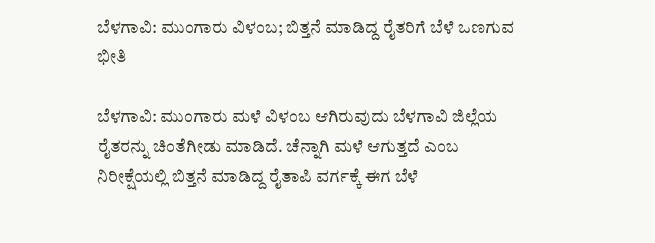ಬೆಳಗಾವಿ: ಮುಂಗಾರು ವಿಳಂಬ; ಬಿತ್ತನೆ ಮಾಡಿದ್ದ ರೈತರಿಗೆ ಬೆಳೆ ಒಣಗುವ ಭೀತಿ

ಬೆಳಗಾವಿ: ಮುಂಗಾರು ಮಳೆ ವಿಳಂಬ ಆಗಿರುವುದು ಬೆಳಗಾವಿ ಜಿಲ್ಲೆಯ ರೈತರನ್ನು ಚಿಂತೆಗೀಡು ಮಾಡಿದೆ. ಚೆನ್ನಾಗಿ ಮಳೆ ಆಗುತ್ತದೆ ಎಂಬ ನಿರೀಕ್ಷೆಯಲ್ಲಿ ಬಿತ್ತನೆ ಮಾಡಿದ್ದ ರೈತಾಪಿ ವರ್ಗಕ್ಕೆ ಈಗ ಬೆಳೆ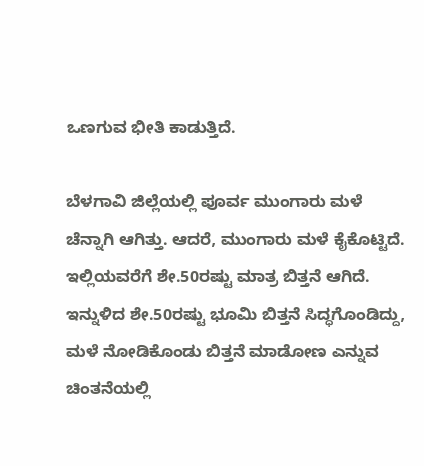ಒಣಗುವ ಭೀತಿ ಕಾಡುತ್ತಿದೆ.

ಬೆಳಗಾವಿ ಜಿಲ್ಲೆಯಲ್ಲಿ ಪೂರ್ವ ಮುಂಗಾರು ಮಳೆ ಚೆನ್ನಾಗಿ ಆಗಿತ್ತು. ಆದರೆ, ಮುಂಗಾರು ಮಳೆ ಕೈಕೊಟ್ಟಿದೆ. ಇಲ್ಲಿಯವರೆಗೆ ಶೇ.50ರಷ್ಟು ಮಾತ್ರ ಬಿತ್ತನೆ ಆಗಿದೆ. ಇನ್ನುಳಿದ ಶೇ.50ರಷ್ಟು ಭೂಮಿ ಬಿತ್ತನೆ ಸಿದ್ಧಗೊಂಡಿದ್ದು, ಮಳೆ ನೋಡಿಕೊಂಡು ಬಿತ್ತನೆ ಮಾಡೋಣ ಎನ್ನುವ ಚಿಂತನೆಯಲ್ಲಿ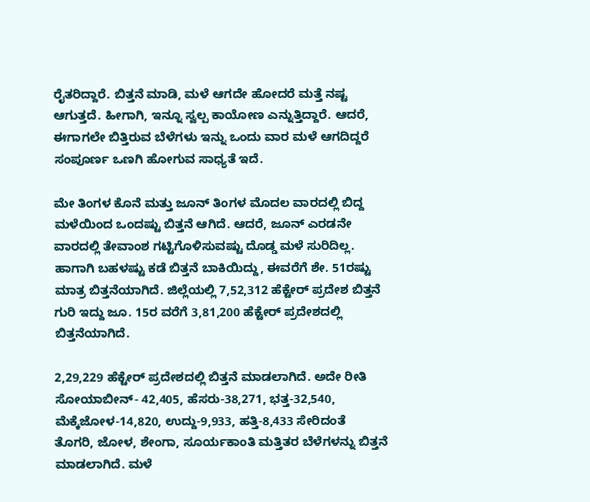ರೈತರಿದ್ದಾರೆ‌. ಬಿತ್ತನೆ ಮಾಡಿ, ಮಳೆ ಆಗದೇ ಹೋದರೆ ಮತ್ತೆ ನಷ್ಟ ಆಗುತ್ತದೆ. ಹೀಗಾಗಿ, ಇನ್ನೂ ಸ್ವಲ್ಪ ಕಾಯೋಣ ಎನ್ನುತ್ತಿದ್ದಾರೆ. ಆದರೆ, ಈಗಾಗಲೇ ಬಿತ್ತಿರುವ ಬೆಳೆಗಳು ಇನ್ನು ಒಂದು ವಾರ ಮಳೆ ಆಗದಿದ್ದರೆ ಸಂಪೂರ್ಣ ಒಣಗಿ ಹೋಗುವ ಸಾಧ್ಯತೆ ಇದೆ.

ಮೇ ತಿಂಗಳ ಕೊನೆ ಮತ್ತು ಜೂನ್ ತಿಂಗಳ ಮೊದಲ ವಾರದಲ್ಲಿ ಬಿದ್ದ ಮಳೆಯಿಂದ ಒಂದಷ್ಟು ಬಿತ್ತನೆ ಆಗಿದೆ. ಆದರೆ, ಜೂನ್ ಎರಡನೇ ವಾರದಲ್ಲಿ ತೇವಾಂಶ ಗಟ್ಟಿಗೊಳಿಸುವಷ್ಟು ದೊಡ್ಡ ಮಳೆ ಸುರಿದಿಲ್ಲ. ಹಾಗಾಗಿ ಬಹಳಷ್ಟು ಕಡೆ ಬಿತ್ತನೆ ಬಾಕಿಯಿದ್ದು, ಈವರೆಗೆ ಶೇ. 51ರಷ್ಟು ಮಾತ್ರ ಬಿತ್ತನೆಯಾಗಿದೆ. ಜಿಲ್ಲೆಯಲ್ಲಿ 7,52,312 ಹೆಕ್ಟೇ‌ರ್ ಪ್ರದೇಶ ಬಿತ್ತನೆ ಗುರಿ ಇದ್ದು ಜೂ. 15ರ ವರೆಗೆ 3,81,200 ಹೆಕ್ಟೇರ್ ಪ್ರದೇಶದಲ್ಲಿ ಬಿತ್ತನೆಯಾಗಿದೆ.

2,29,229 ಹೆಕ್ಟೇರ್ ಪ್ರದೇಶದಲ್ಲಿ ಬಿತ್ತನೆ ಮಾಡಲಾಗಿದೆ. ಅದೇ ರೀತಿ ಸೋಯಾಬೀನ್- 42,405, ಹೆಸರು-38,271, ಭತ್ತ-32,540, ಮೆಕ್ಕೆಜೋಳ-14,820, ಉದ್ದು-9,933, ಹತ್ತಿ-8,433 ಸೇರಿದಂತೆ ತೊಗರಿ, ಜೋಳ, ಶೇಂಗಾ, ಸೂರ್ಯಕಾಂತಿ ಮತ್ತಿತರ ಬೆಳೆಗಳನ್ನು ಬಿತ್ತನೆ ಮಾಡಲಾಗಿದೆ. ಮಳೆ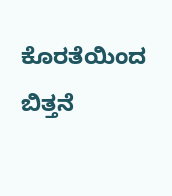ಕೊರತೆಯಿಂದ ಬಿತ್ತನೆ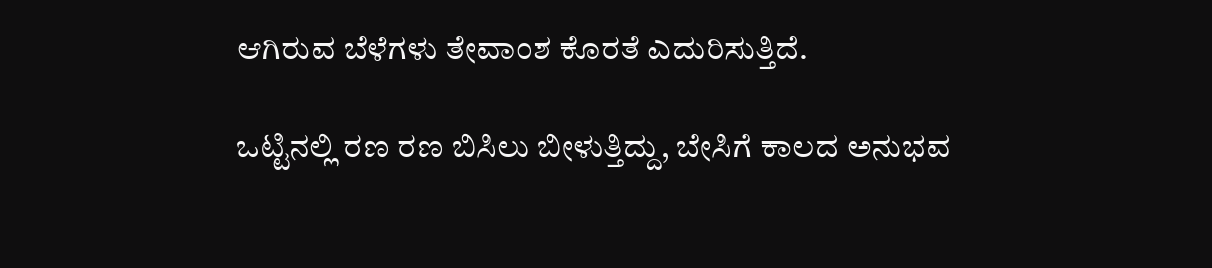ಆಗಿರುವ ಬೆಳೆಗಳು ತೇವಾಂಶ ಕೊರತೆ ಎದುರಿಸುತ್ತಿದೆ.

ಒಟ್ಟಿನಲ್ಲಿ ರಣ ರಣ ಬಿಸಿಲು ಬೀಳುತ್ತಿದ್ದು, ಬೇಸಿಗೆ ಕಾಲದ ಅನುಭವ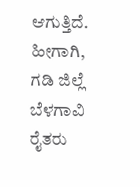ಆಗುತ್ತಿದೆ. ಹೀಗಾಗಿ, ಗಡಿ ಜಿಲ್ಲೆ ಬೆಳಗಾವಿ ರೈತರು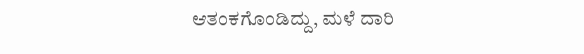ಆತಂಕಗೊಂಡಿದ್ದು, ಮಳೆ ದಾರಿ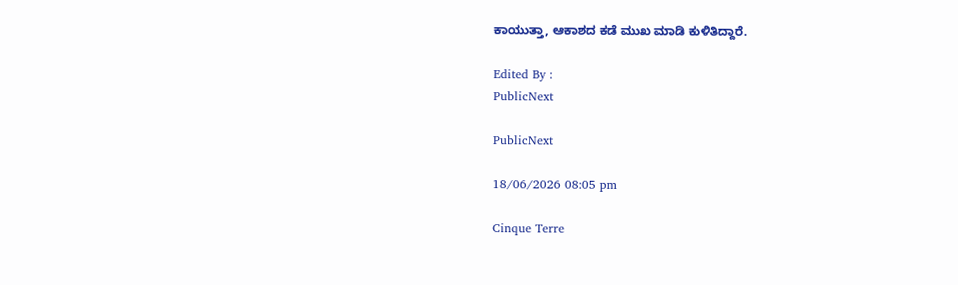ಕಾಯುತ್ತಾ, ಆಕಾಶದ ಕಡೆ ಮುಖ ಮಾಡಿ ಕುಳಿತಿದ್ದಾರೆ.

Edited By :
PublicNext

PublicNext

18/06/2026 08:05 pm

Cinque Terre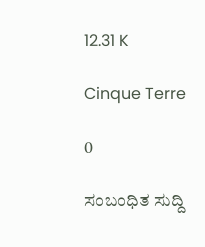12.31 K

Cinque Terre

0

ಸಂಬಂಧಿತ ಸುದ್ದಿ